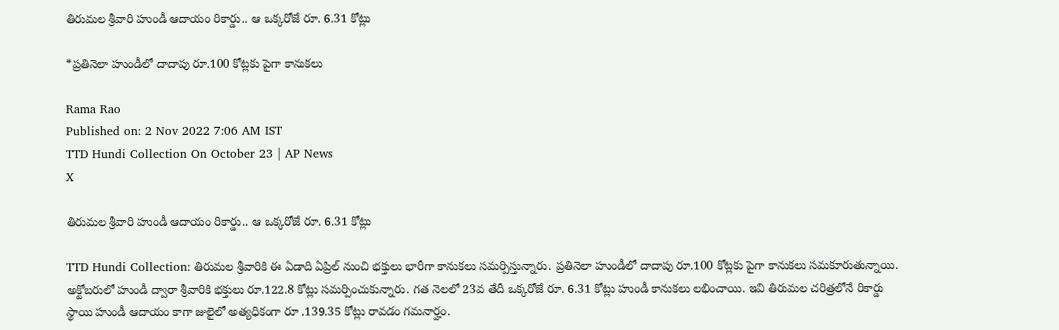తిరుమల శ్రీవారి హుండీ ఆదాయం రికార్డు.. ఆ ఒక్కరోజే రూ. 6.31 కోట్లు

*ప్రతినెలా హుండీలో దాదాపు రూ.100 కోట్లకు పైగా కానుకలు

Rama Rao
Published on: 2 Nov 2022 7:06 AM IST
TTD Hundi Collection On October 23 | AP News
X

తిరుమల శ్రీవారి హుండీ ఆదాయం రికార్డు.. ఆ ఒక్కరోజే రూ. 6.31 కోట్లు

TTD Hundi Collection: తిరుమల శ్రీవారికి ఈ ఏడాది ఏప్రిల్ నుంచి భక్తులు భారీగా కానుకలు సమర్పిస్తున్నారు. ప్రతినెలా హుండీలో దాదాపు రూ.100 కోట్లకు పైగా కానుకలు సమకూరుతున్నాయి. అక్టోబరులో హుండీ ద్వారా శ్రీవారికి భక్తులు రూ.122.8 కోట్లు సమర్పించుకున్నారు. గత నెలలో 23వ తేదీ ఒక్కరోజే రూ. 6.31 కోట్లు హుండీ కానుకలు లభించాయి. ఇవి తిరుమల చరిత్రలోనే రికార్డు స్థాయి హుండీ ఆదాయం కాగా జులైలో అత్యధికంగా రూ .139.35 కోట్లు రావడం గమనార్హం.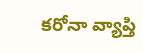కరోనా వ్యాప్తి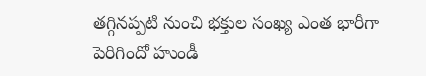తగ్గినప్పటి నుంచి భక్తుల సంఖ్య ఎంత భారీగా పెరిగిందో హుండీ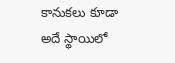కానుకలు కూడా అదే స్థాయిలో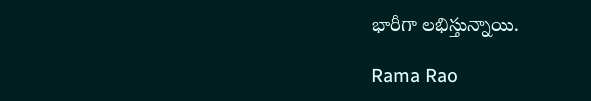భారీగా లభిస్తున్నాయి.

Rama Rao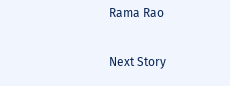Rama Rao

Next Story